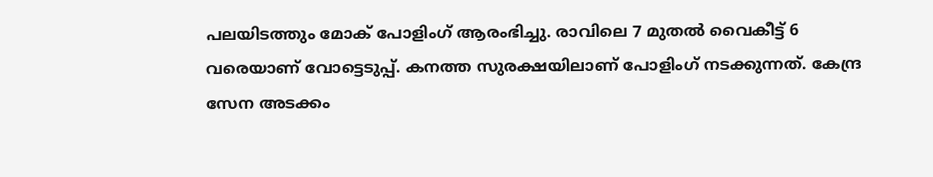പലയിടത്തും മോക് പോളിംഗ് ആരംഭിച്ചു. രാവിലെ 7 മുതൽ വൈകീട്ട് 6 വരെയാണ് വോട്ടെടുപ്പ്. കനത്ത സുരക്ഷയിലാണ് പോളിംഗ് നടക്കുന്നത്. കേന്ദ്ര സേന അടക്കം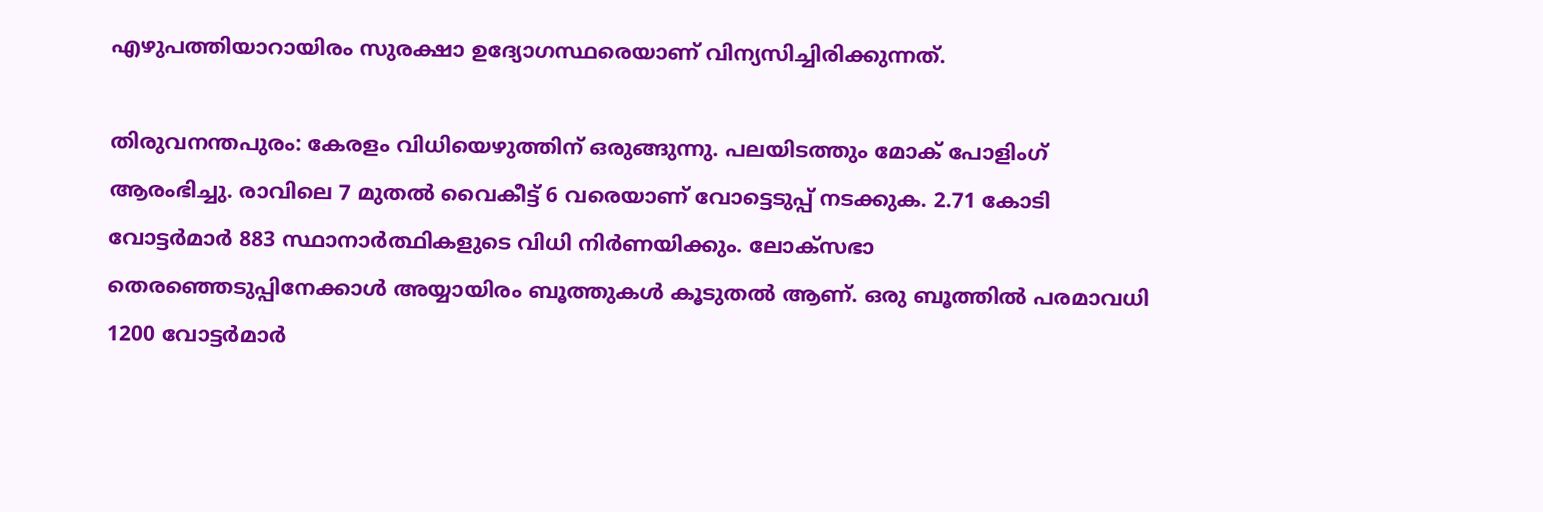എഴുപത്തിയാറായിരം സുരക്ഷാ ഉദ്യോഗസ്ഥരെയാണ് വിന്യസിച്ചിരിക്കുന്നത്.

തിരുവനന്തപുരം: കേരളം വിധിയെഴുത്തിന് ഒരുങ്ങുന്നു. പലയിടത്തും മോക് പോളിംഗ് ആരംഭിച്ചു. രാവിലെ 7 മുതൽ വൈകീട്ട് 6 വരെയാണ് വോട്ടെടുപ്പ് നടക്കുക. 2.71 കോടി വോട്ടർമാർ 883 സ്ഥാനാർത്ഥികളുടെ വിധി നിർണയിക്കും. ലോക്സഭാ തെരഞ്ഞെടുപ്പിനേക്കാൾ അയ്യായിരം ബൂത്തുകൾ കൂടുതൽ ആണ്. ഒരു ബൂത്തിൽ പരമാവധി 1200 വോട്ടർമാർ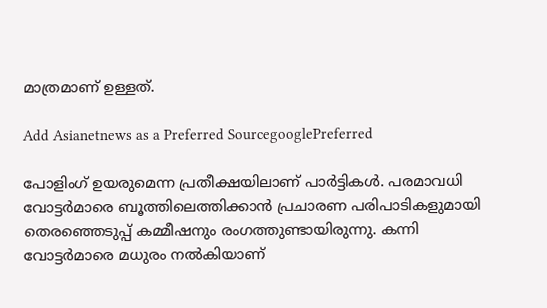മാത്രമാണ് ഉള്ളത്.

Add Asianetnews as a Preferred SourcegooglePreferred

പോളിംഗ് ഉയരുമെന്ന പ്രതീക്ഷയിലാണ് പാർട്ടികൾ. പരമാവധി വോട്ടർമാരെ ബൂത്തിലെത്തിക്കാൻ പ്രചാരണ പരിപാടികളുമായി തെരഞ്ഞെടുപ്പ് കമ്മീഷനും രംഗത്തുണ്ടായിരുന്നു. കന്നി വോട്ടർമാരെ മധുരം നൽകിയാണ്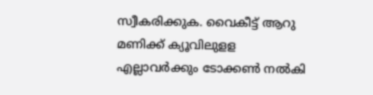സ്വീകരിക്കുക. വൈകീട്ട് ആറു മണിക്ക് ക്യൂവിലുളള എല്ലാവർക്കും ടോക്കൺ നൽകി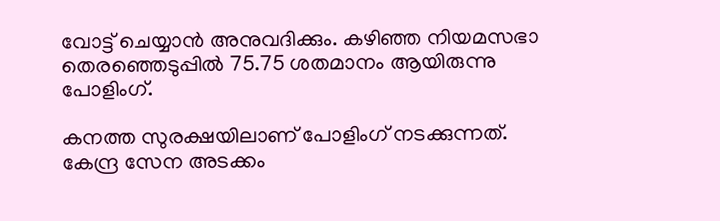വോട്ട് ചെയ്യാൻ അനുവദിക്കും. കഴിഞ്ഞ നിയമസഭാ തെരഞ്ഞെടുപ്പിൽ 75.75 ശതമാനം ആയിരുന്നു പോളിംഗ്.

കനത്ത സുരക്ഷയിലാണ് പോളിംഗ് നടക്കുന്നത്. കേന്ദ്ര സേന അടക്കം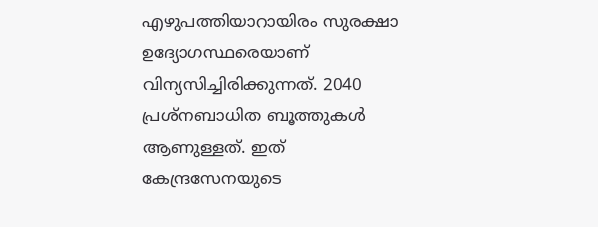എഴുപത്തിയാറായിരം സുരക്ഷാ ഉദ്യോഗസ്ഥരെയാണ് വിന്യസിച്ചിരിക്കുന്നത്. 2040 പ്രശ്‌നബാധിത ബൂത്തുകൾ ആണുള്ളത്. ഇത് കേന്ദ്രസേനയുടെ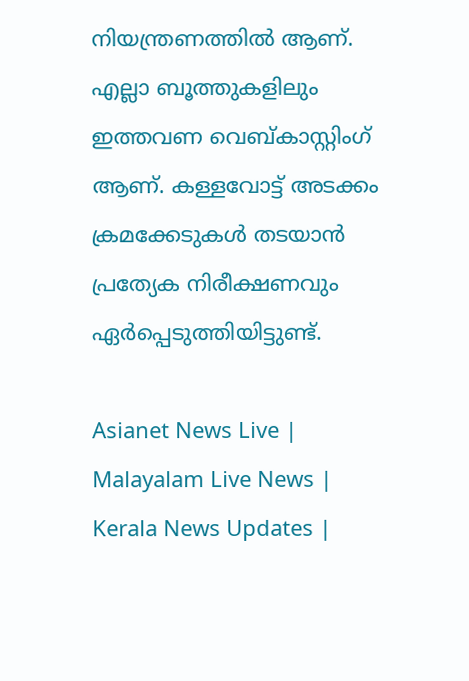നിയന്ത്രണത്തിൽ ആണ്. എല്ലാ ബൂത്തുകളിലും ഇത്തവണ വെബ്കാസ്റ്റിംഗ് ആണ്. കള്ളവോട്ട് അടക്കം ക്രമക്കേടുകൾ തടയാൻ പ്രത്യേക നിരീക്ഷണവും ഏർപ്പെടുത്തിയിട്ടുണ്ട്.

Asianet News Live | Malayalam Live News | Kerala News Updates |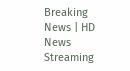Breaking News | HD News Streaming